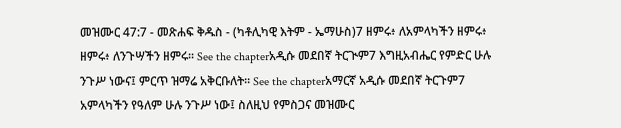መዝሙር 47:7 - መጽሐፍ ቅዱስ - (ካቶሊካዊ እትም - ኤማሁስ)7 ዘምሩ፥ ለአምላካችን ዘምሩ፥ ዘምሩ፥ ለንጉሣችን ዘምሩ። See the chapterአዲሱ መደበኛ ትርጒም7 እግዚአብሔር የምድር ሁሉ ንጉሥ ነውና፤ ምርጥ ዝማሬ አቅርቡለት። See the chapterአማርኛ አዲሱ መደበኛ ትርጉም7 አምላካችን የዓለም ሁሉ ንጉሥ ነው፤ ስለዚህ የምስጋና መዝሙር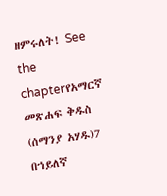ዘምሩለት! See the chapterየአማርኛ መጽሐፍ ቅዱስ (ሰማንያ አሃዱ)7 በኀይለኛ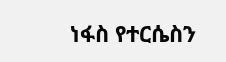ነፋስ የተርሴስን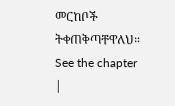መርከቦች ትቀጠቅጣቸዋለህ። See the chapter |